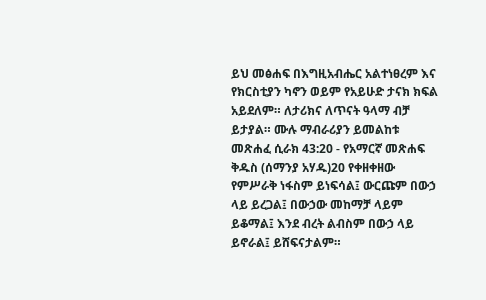ይህ መፅሐፍ በእግዚአብሔር አልተነፀረም እና የክርስቲያን ካኖን ወይም የአይሁድ ታናክ ክፍል አይደለም። ለታሪክና ለጥናት ዓላማ ብቻ ይታያል። ሙሉ ማብራሪያን ይመልከቱ መጽሐፈ ሲራክ 43:20 - የአማርኛ መጽሐፍ ቅዱስ (ሰማንያ አሃዱ)20 የቀዘቀዘው የምሥራቅ ነፋስም ይነፍሳል፤ ውርጩም በውኃ ላይ ይረጋል፤ በውኃው መከማቻ ላይም ይቆማል፤ እንደ ብረት ልብስም በውኃ ላይ ይኖራል፤ ይሸፍናታልም።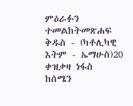ምዕራፉን ተመልከትመጽሐፍ ቅዱስ - (ካቶሊካዊ እትም - ኤማሁስ)20 ቀዝቃዛ ነፋስ ከሰሜን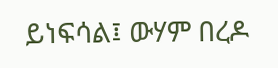ይነፍሳል፤ ውሃም በረዶ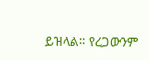ይዝላል። የረጋውንም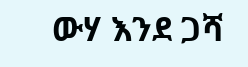ውሃ እንደ ጋሻ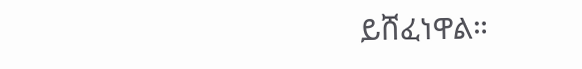ይሸፈነዋል።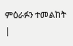ምዕራፉን ተመልከት |